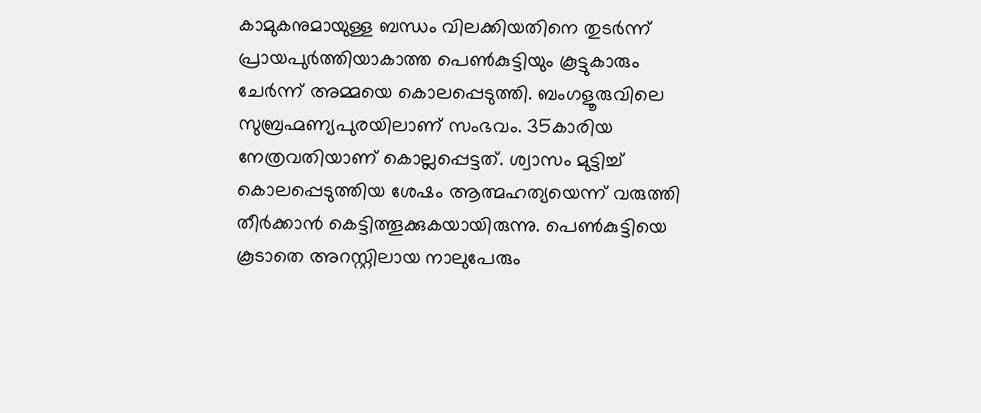കാമുകനുമായുള്ള ബന്ധം വിലക്കിയതിനെ തുടര്‍ന്ന് പ്രായപുര്‍ത്തിയാകാത്ത പെണ്‍കുട്ടിയും കൂട്ടുകാരും ചേര്‍ന്ന് അമ്മയെ കൊലപ്പെടുത്തി. ബംഗളൂരുവിലെ സുബ്രഹ്മണ്യപുരയിലാണ് സംഭവം. 35കാരിയ നേത്രവതിയാണ് കൊല്ലപ്പെട്ടത്. ശ്വാസം മുട്ടിച്ച്‌ കൊലപ്പെടുത്തിയ ശേഷം ആത്മഹത്യയെന്ന് വരുത്തി തീര്‍ക്കാന്‍ കെട്ടിത്തൂക്കുകയായിരുന്നു. പെണ്‍കുട്ടിയെ കൂടാതെ അറസ്റ്റിലായ നാലുപേരും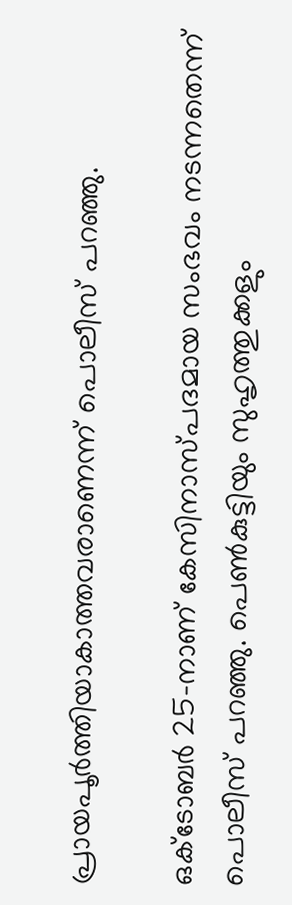പ്രായപൂര്‍ത്തിയാകാത്തവരാണെന്ന് പൊലീസ് പറഞ്ഞു.

ഒക്ടോബര്‍ 25-നാണ് കേസിനാസ്പദമായ സംഭവം നടന്നതെന്ന് പൊലീസ് പറഞ്ഞു. പെണ്‍കുട്ടിയും സുഹൃത്തുക്കളും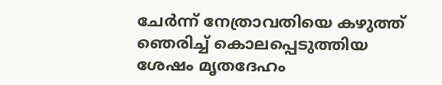ചേര്‍ന്ന് നേത്രാവതിയെ കഴുത്ത് ഞെരിച്ച്‌ കൊലപ്പെടുത്തിയ ശേഷം മൃതദേഹം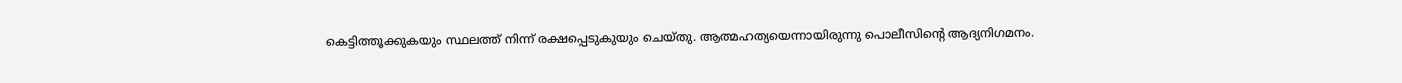കെട്ടിത്തൂക്കുകയും സ്ഥലത്ത് നിന്ന് രക്ഷപ്പെടുകുയും ചെയ്തു. ആത്മഹത്യയെന്നായിരുന്നു പൊലീസിന്റെ ആദ്യനിഗമനം.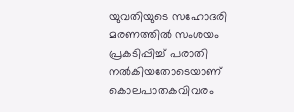യുവതിയുടെ സഹോദരി മരണത്തില്‍ സംശയം പ്രകടിപ്പിച്ച്‌ പരാതി നല്‍കിയതോടെയാണ് കൊലപാതകവിവരം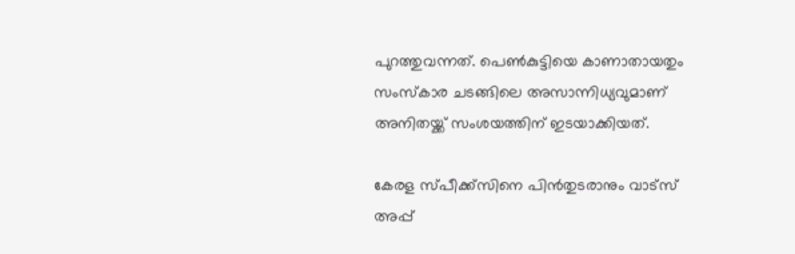പുറത്തുവന്നത്. പെണ്‍കുട്ടിയെ കാണാതായതും സംസ്‌കാര ചടങ്ങിലെ അസാന്നിധ്യവുമാണ് അനിതയ്ക്ക് സംശയത്തിന് ഇടയാക്കിയത്.

കേരള സ്പീക്ക്സിനെ പിൻതുടരാനും വാട്സ് അപ്പ്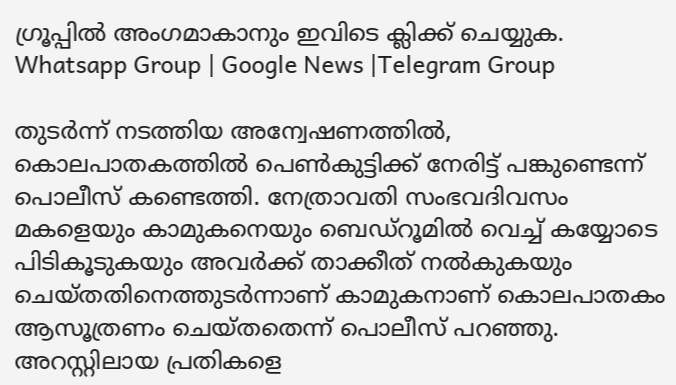ഗ്രൂപ്പിൽ അംഗമാകാനും ഇവിടെ ക്ലിക്ക് ചെയ്യുക. Whatsapp Group | Google News |Telegram Group

തുടര്‍ന്ന് നടത്തിയ അന്വേഷണത്തില്‍, കൊലപാതകത്തില്‍ പെണ്‍കുട്ടിക്ക് നേരിട്ട് പങ്കുണ്ടെന്ന് പൊലീസ് കണ്ടെത്തി. നേത്രാവതി സംഭവദിവസം മകളെയും കാമുകനെയും ബെഡ്റൂമില്‍ വെച്ച്‌ കയ്യോടെ പിടികൂടുകയും അവര്‍ക്ക് താക്കീത് നല്‍കുകയും ചെയ്തതിനെത്തുടര്‍ന്നാണ് കാമുകനാണ് കൊലപാതകം ആസൂത്രണം ചെയ്തതെന്ന് പൊലീസ് പറഞ്ഞു. അറസ്റ്റിലായ പ്രതികളെ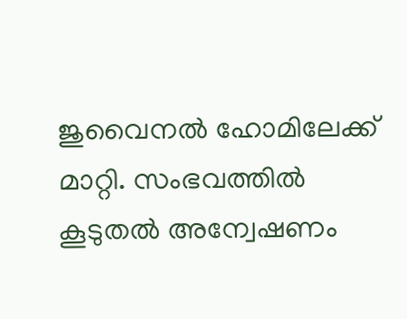ജുവൈനല്‍ ഹോമിലേക്ക് മാറ്റി. സംഭവത്തില്‍ കൂടുതല്‍ അന്വേഷണം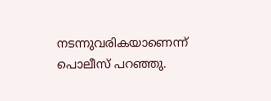നടന്നുവരികയാണെന്ന് പൊലീസ് പറഞ്ഞു.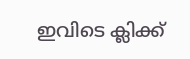ഇവിടെ ക്ലിക്ക്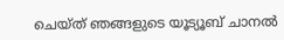ചെയ്ത് ഞങ്ങളുടെ യൂട്യൂബ് ചാനൽ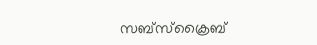സബ്സ്ക്രൈബ്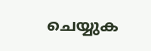ചെയ്യുക